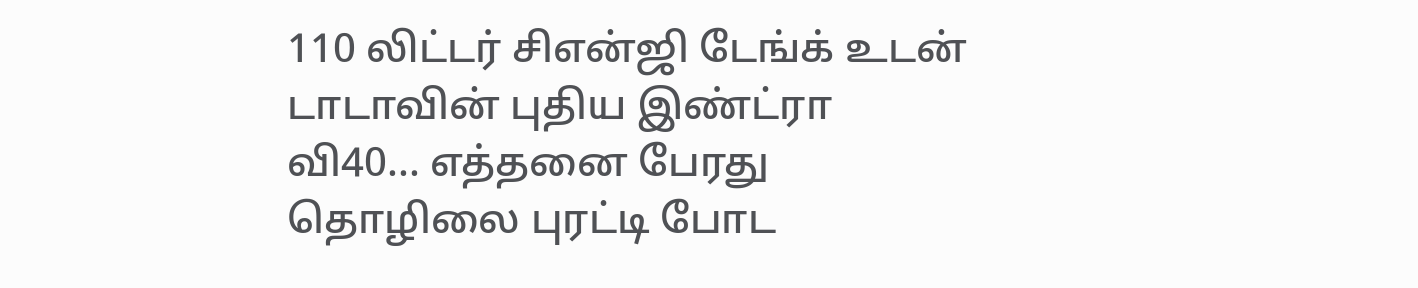110 லிட்டர் சிஎன்ஜி டேங்க் உடன் டாடாவின் புதிய இண்ட்ரா வி40... எத்தனை பேரது தொழிலை புரட்டி போட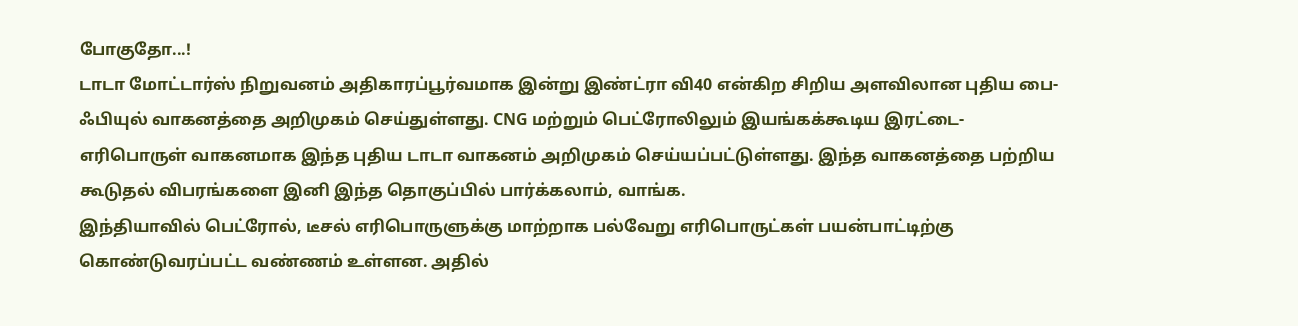போகுதோ...!
டாடா மோட்டார்ஸ் நிறுவனம் அதிகாரப்பூர்வமாக இன்று இண்ட்ரா வி40 என்கிற சிறிய அளவிலான புதிய பை-ஃபியுல் வாகனத்தை அறிமுகம் செய்துள்ளது. CNG மற்றும் பெட்ரோலிலும் இயங்கக்கூடிய இரட்டை-எரிபொருள் வாகனமாக இந்த புதிய டாடா வாகனம் அறிமுகம் செய்யப்பட்டுள்ளது. இந்த வாகனத்தை பற்றிய கூடுதல் விபரங்களை இனி இந்த தொகுப்பில் பார்க்கலாம், வாங்க.
இந்தியாவில் பெட்ரோல், டீசல் எரிபொருளுக்கு மாற்றாக பல்வேறு எரிபொருட்கள் பயன்பாட்டிற்கு கொண்டுவரப்பட்ட வண்ணம் உள்ளன. அதில்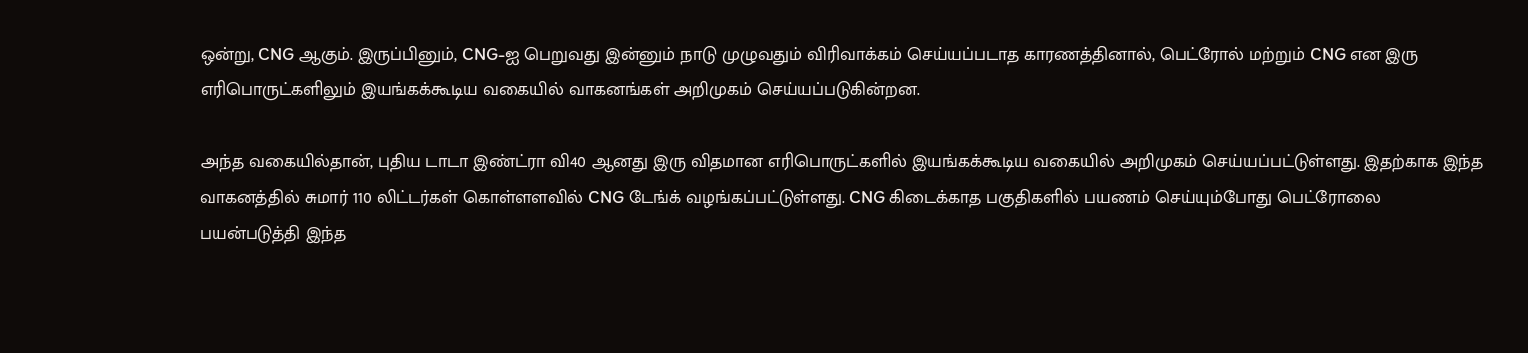ஒன்று, CNG ஆகும். இருப்பினும், CNG-ஐ பெறுவது இன்னும் நாடு முழுவதும் விரிவாக்கம் செய்யப்படாத காரணத்தினால், பெட்ரோல் மற்றும் CNG என இரு எரிபொருட்களிலும் இயங்கக்கூடிய வகையில் வாகனங்கள் அறிமுகம் செய்யப்படுகின்றன.

அந்த வகையில்தான், புதிய டாடா இண்ட்ரா வி40 ஆனது இரு விதமான எரிபொருட்களில் இயங்கக்கூடிய வகையில் அறிமுகம் செய்யப்பட்டுள்ளது. இதற்காக இந்த வாகனத்தில் சுமார் 110 லிட்டர்கள் கொள்ளளவில் CNG டேங்க் வழங்கப்பட்டுள்ளது. CNG கிடைக்காத பகுதிகளில் பயணம் செய்யும்போது பெட்ரோலை பயன்படுத்தி இந்த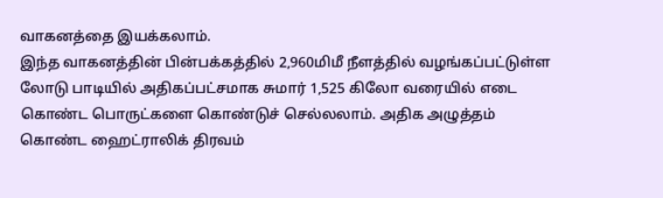வாகனத்தை இயக்கலாம்.
இந்த வாகனத்தின் பின்பக்கத்தில் 2,960மிமீ நீளத்தில் வழங்கப்பட்டுள்ள லோடு பாடியில் அதிகப்பட்சமாக சுமார் 1,525 கிலோ வரையில் எடை கொண்ட பொருட்களை கொண்டுச் செல்லலாம். அதிக அழுத்தம் கொண்ட ஹைட்ராலிக் திரவம்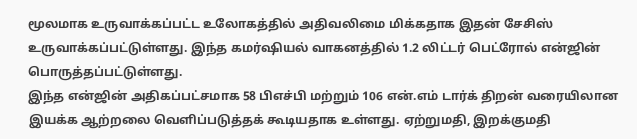மூலமாக உருவாக்கப்பட்ட உலோகத்தில் அதிவலிமை மிக்கதாக இதன் சேசிஸ் உருவாக்கப்பட்டுள்ளது. இந்த கமர்ஷியல் வாகனத்தில் 1.2 லிட்டர் பெட்ரோல் என்ஜின் பொருத்தப்பட்டுள்ளது.
இந்த என்ஜின் அதிகப்பட்சமாக 58 பிஎச்பி மற்றும் 106 என்.எம் டார்க் திறன் வரையிலான இயக்க ஆற்றலை வெளிப்படுத்தக் கூடியதாக உள்ளது. ஏற்றுமதி, இறக்குமதி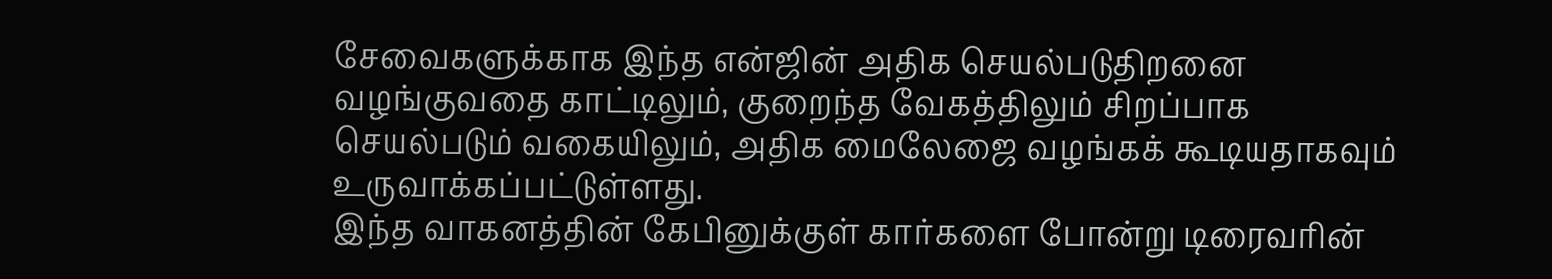சேவைகளுக்காக இந்த என்ஜின் அதிக செயல்படுதிறனை வழங்குவதை காட்டிலும், குறைந்த வேகத்திலும் சிறப்பாக செயல்படும் வகையிலும், அதிக மைலேஜை வழங்கக் கூடியதாகவும் உருவாக்கப்பட்டுள்ளது.
இந்த வாகனத்தின் கேபினுக்குள் கார்களை போன்று டிரைவரின்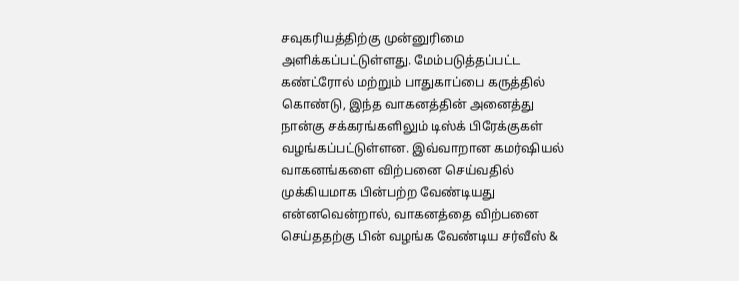சவுகரியத்திற்கு முன்னுரிமை அளிக்கப்பட்டுள்ளது. மேம்படுத்தப்பட்ட கண்ட்ரோல் மற்றும் பாதுகாப்பை கருத்தில் கொண்டு, இந்த வாகனத்தின் அனைத்து நான்கு சக்கரங்களிலும் டிஸ்க் பிரேக்குகள் வழங்கப்பட்டுள்ளன. இவ்வாறான கமர்ஷியல் வாகனங்களை விற்பனை செய்வதில் முக்கியமாக பின்பற்ற வேண்டியது என்னவென்றால், வாகனத்தை விற்பனை செய்ததற்கு பின் வழங்க வேண்டிய சர்வீஸ் &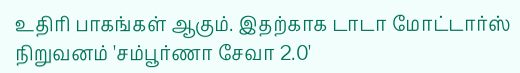உதிரி பாகங்கள் ஆகும். இதற்காக டாடா மோட்டார்ஸ் நிறுவனம் 'சம்பூர்ணா சேவா 2.0'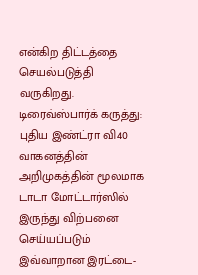என்கிற திட்டத்தை செயல்படுத்தி வருகிறது.
டிரைவ்ஸ்பார்க் கருத்து: புதிய இண்ட்ரா வி40 வாகனத்தின் அறிமுகத்தின் மூலமாக டாடா மோட்டார்ஸில் இருந்து விற்பனை செய்யப்படும் இவ்வாறான இரட்டை-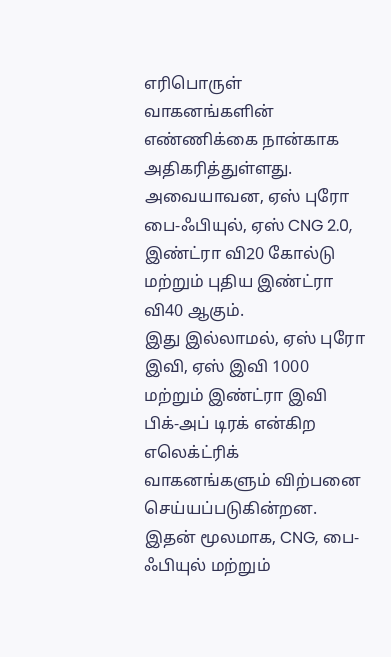எரிபொருள் வாகனங்களின் எண்ணிக்கை நான்காக அதிகரித்துள்ளது. அவையாவன, ஏஸ் புரோ பை-ஃபியுல், ஏஸ் CNG 2.0, இண்ட்ரா வி20 கோல்டு மற்றும் புதிய இண்ட்ரா வி40 ஆகும்.
இது இல்லாமல், ஏஸ் புரோ இவி, ஏஸ் இவி 1000 மற்றும் இண்ட்ரா இவி பிக்-அப் டிரக் என்கிற எலெக்ட்ரிக் வாகனங்களும் விற்பனை செய்யப்படுகின்றன. இதன் மூலமாக, CNG, பை-ஃபியுல் மற்றும்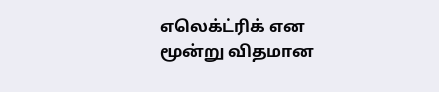எலெக்ட்ரிக் என மூன்று விதமான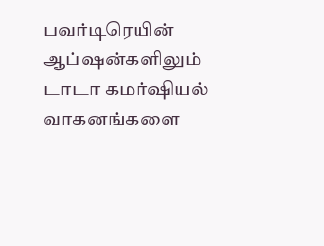பவர்டிரெயின் ஆப்ஷன்களிலும் டாடா கமர்ஷியல் வாகனங்களை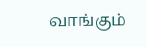வாங்கும்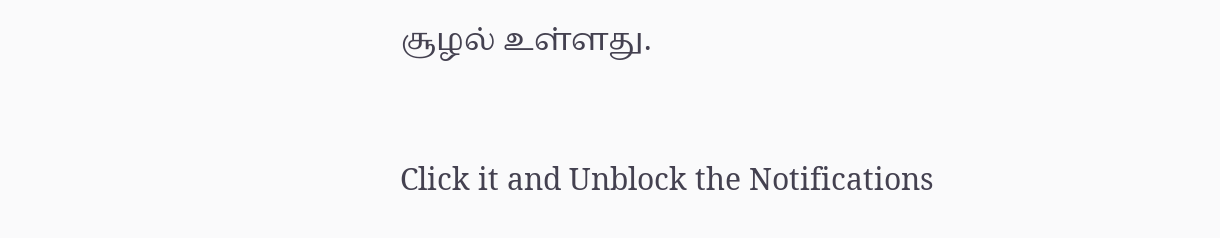சூழல் உள்ளது.


Click it and Unblock the Notifications